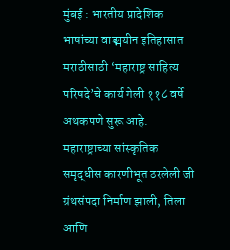मुंबई : भारतीय प्रादेशिक भाषांच्या वाङ्मयीन इतिहासात मराठीसाठी ‘महाराष्ट्र साहित्य परिषदे’चे कार्य गेली ११८ वर्षे अथकपणे सुरू आहे. महाराष्ट्राच्या सांस्कृतिक समृद्धीस कारणीभूत ठरलेली जी ग्रंथसंपदा निर्माण झाली, तिला आणि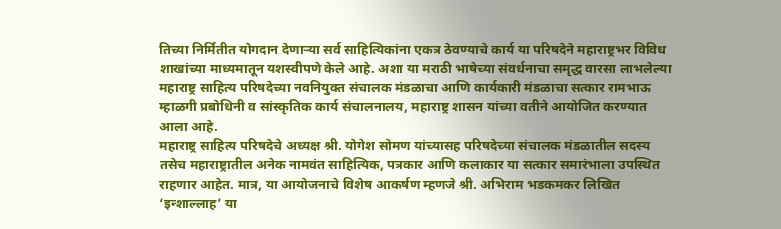तिच्या निर्मितीत योगदान देणाऱ्या सर्व साहित्यिकांना एकत्र ठेवण्याचे कार्य या परिषदेने महाराष्ट्रभर विविध शाखांच्या माध्यमातून यशस्वीपणे केले आहे. अशा या मराठी भाषेच्या संवर्धनाचा समृद्ध वारसा लाभलेल्या महाराष्ट्र साहित्य परिषदेच्या नवनियुक्त संचालक मंडळाचा आणि कार्यकारी मंडळाचा सत्कार रामभाऊ म्हाळगी प्रबोधिनी व सांस्कृतिक कार्य संचालनालय, महाराष्ट्र शासन यांच्या वतीने आयोजित करण्यात आला आहे.
महाराष्ट्र साहित्य परिषदेचे अध्यक्ष श्री. योगेश सोमण यांच्यासह परिषदेच्या संचालक मंडळातील सदस्य तसेच महाराष्ट्रातील अनेक नामवंत साहित्यिक, पत्रकार आणि कलाकार या सत्कार समारंभाला उपस्थित राहणार आहेत. मात्र, या आयोजनाचे विशेष आकर्षण म्हणजे श्री. अभिराम भडकमकर लिखित ‘इन्शाल्लाह’ या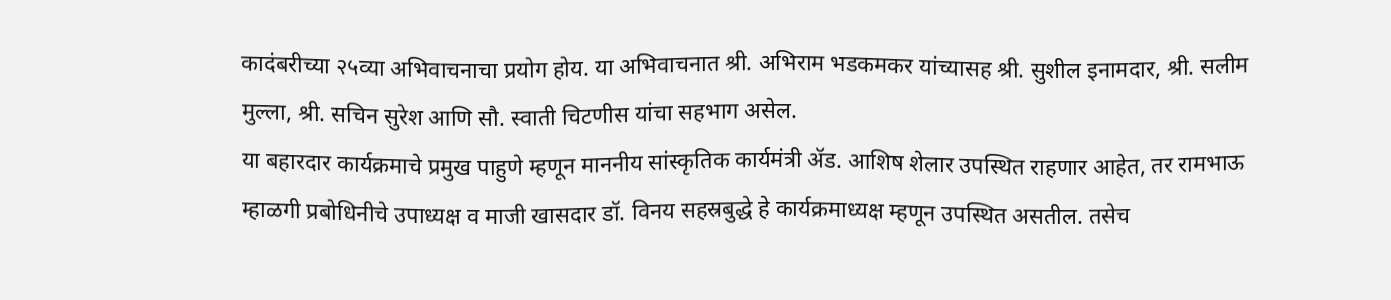कादंबरीच्या २५व्या अभिवाचनाचा प्रयोग होय. या अभिवाचनात श्री. अभिराम भडकमकर यांच्यासह श्री. सुशील इनामदार, श्री. सलीम मुल्ला, श्री. सचिन सुरेश आणि सौ. स्वाती चिटणीस यांचा सहभाग असेल.
या बहारदार कार्यक्रमाचे प्रमुख पाहुणे म्हणून माननीय सांस्कृतिक कार्यमंत्री ॲड. आशिष शेलार उपस्थित राहणार आहेत, तर रामभाऊ म्हाळगी प्रबोधिनीचे उपाध्यक्ष व माजी खासदार डॉ. विनय सहस्रबुद्धे हे कार्यक्रमाध्यक्ष म्हणून उपस्थित असतील. तसेच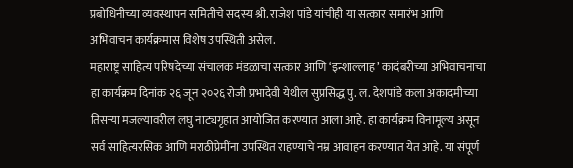प्रबोधिनीच्या व्यवस्थापन समितीचे सदस्य श्री. राजेश पांडे यांचीही या सत्कार समारंभ आणि अभिवाचन कार्यक्रमास विशेष उपस्थिती असेल.
महाराष्ट्र साहित्य परिषदेच्या संचालक मंडळाचा सत्कार आणि ‘इन्शाल्लाह’ कादंबरीच्या अभिवाचनाचा हा कार्यक्रम दिनांक २६ जून २०२६ रोजी प्रभादेवी येथील सुप्रसिद्ध पु. ल. देशपांडे कला अकादमीच्या तिसऱ्या मजल्यावरील लघु नाट्यगृहात आयोजित करण्यात आला आहे. हा कार्यक्रम विनामूल्य असून सर्व साहित्यरसिक आणि मराठीप्रेमींना उपस्थित राहण्याचे नम्र आवाहन करण्यात येत आहे. या संपूर्ण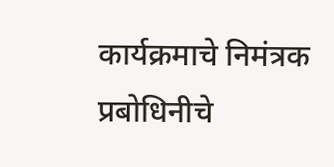कार्यक्रमाचे निमंत्रक प्रबोधिनीचे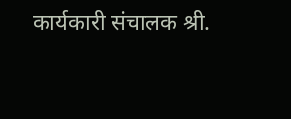कार्यकारी संचालक श्री.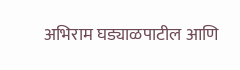अभिराम घड्याळपाटील आणि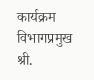कार्यक्रम विभागप्रमुख श्री.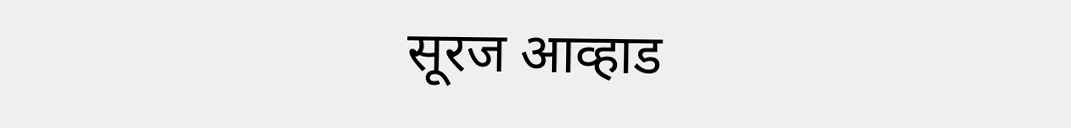सूरज आव्हाड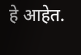हे आहेत.